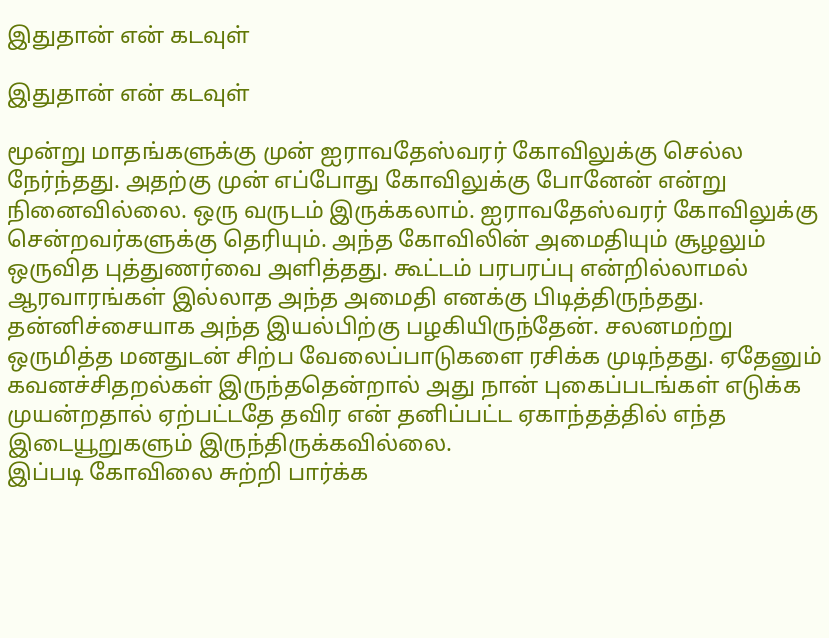இதுதான் என் கடவுள்

இதுதான் என் கடவுள்

மூன்று மாதங்களுக்கு முன் ஐராவதேஸ்வரர் கோவிலுக்கு செல்ல நேர்ந்தது. அதற்கு முன் எப்போது கோவிலுக்கு போனேன் என்று நினைவில்லை. ஒரு வருடம் இருக்கலாம். ஐராவதேஸ்வரர் கோவிலுக்கு சென்றவர்களுக்கு தெரியும். அந்த கோவிலின் அமைதியும் சூழலும் ஒருவித புத்துணர்வை அளித்தது. கூட்டம் பரபரப்பு என்றில்லாமல் ஆரவாரங்கள் இல்லாத அந்த அமைதி எனக்கு பிடித்திருந்தது. தன்னிச்சையாக அந்த இயல்பிற்கு பழகியிருந்தேன். சலனமற்று ஒருமித்த மனதுடன் சிற்ப வேலைப்பாடுகளை ரசிக்க முடிந்தது. ஏதேனும் கவனச்சிதறல்கள் இருந்ததென்றால் அது நான் புகைப்படங்கள் எடுக்க முயன்றதால் ஏற்பட்டதே தவிர என் தனிப்பட்ட ஏகாந்தத்தில் எந்த இடையூறுகளும் இருந்திருக்கவில்லை.
இப்படி கோவிலை சுற்றி பார்க்க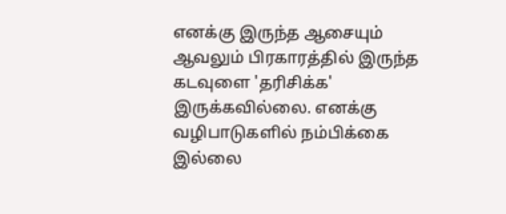எனக்கு இருந்த ஆசையும் ஆவலும் பிரகாரத்தில் இருந்த கடவுளை 'தரிசிக்க' இருக்கவில்லை. எனக்கு வழிபாடுகளில் நம்பிக்கை இல்லை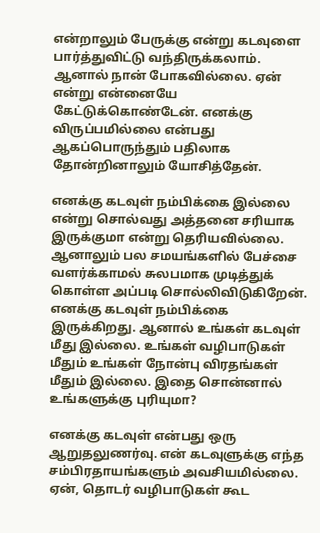என்றாலும் பேருக்கு என்று கடவுளை பார்த்துவிட்டு வந்திருக்கலாம். ஆனால் நான் போகவில்லை. ஏன் என்று என்னையே கேட்டுக்கொண்டேன். எனக்கு விருப்பமில்லை என்பது ஆகப்பொருந்தும் பதிலாக தோன்றினாலும் யோசித்தேன்.

எனக்கு கடவுள் நம்பிக்கை இல்லை என்று சொல்வது அத்தனை சரியாக இருக்குமா என்று தெரியவில்லை. ஆனாலும் பல சமயங்களில் பேச்சை வளர்க்காமல் சுலபமாக முடித்துக் கொள்ள அப்படி சொல்லிவிடுகிறேன். எனக்கு கடவுள் நம்பிக்கை இருக்கிறது. ஆனால் உங்கள் கடவுள் மீது இல்லை. உங்கள் வழிபாடுகள் மீதும் உங்கள் நோன்பு விரதங்கள் மீதும் இல்லை. இதை சொன்னால் உங்களுக்கு புரியுமா?

எனக்கு கடவுள் என்பது ஒரு ஆறுதலுணர்வு. என் கடவுளுக்கு எந்த சம்பிரதாயங்களும் அவசியமில்லை. ஏன், தொடர் வழிபாடுகள் கூட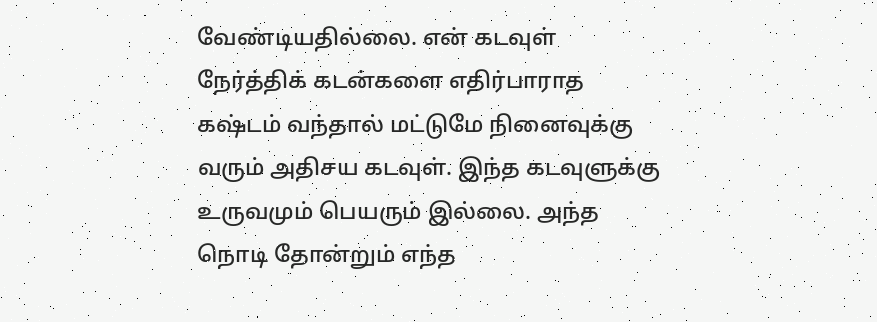வேண்டியதில்லை. என் கடவுள் நேர்த்திக் கடன்களை எதிர்பாராத கஷ்டம் வந்தால் மட்டுமே நினைவுக்கு வரும் அதிசய கடவுள். இந்த கடவுளுக்கு உருவமும் பெயரும் இல்லை. அந்த நொடி தோன்றும் எந்த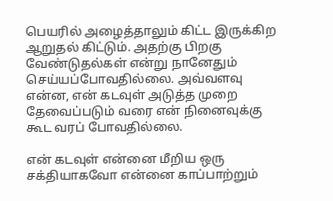பெயரில் அழைத்தாலும் கிட்ட இருக்கிற ஆறுதல் கிட்டும். அதற்கு பிறகு வேண்டுதல்கள் என்று நானேதும் செய்யப்போவதில்லை. அவ்வளவு என்ன, என் கடவுள் அடுத்த முறை தேவைப்படும் வரை என் நினைவுக்கு கூட வரப் போவதில்லை.

என் கடவுள் என்னை மீறிய ஒரு சக்தியாகவோ‌ என்னை காப்பாற்றும்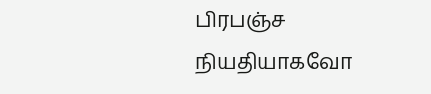பிரபஞ்ச நியதியாகவோ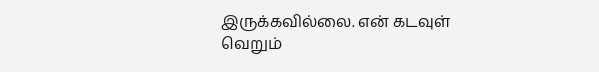இருக்கவில்லை. என் கடவுள் வெறும்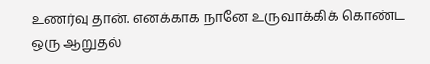உணர்வு தான். எனக்காக நானே உருவாக்கிக் கொண்ட ஒரு ஆறுதல்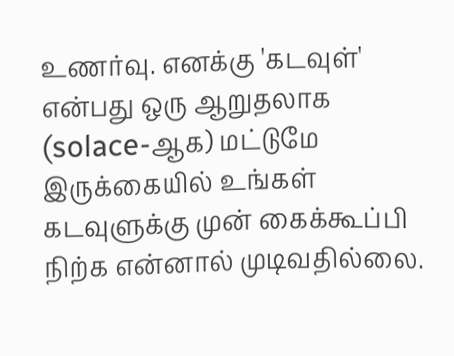உணர்வு. எனக்கு 'கடவுள்' என்பது ஒரு ஆறுதலாக (solace-ஆக) மட்டுமே இருக்கையில் உங்கள் கடவுளுக்கு முன் கைக்கூப்பி நிற்க என்னால் முடிவதில்லை.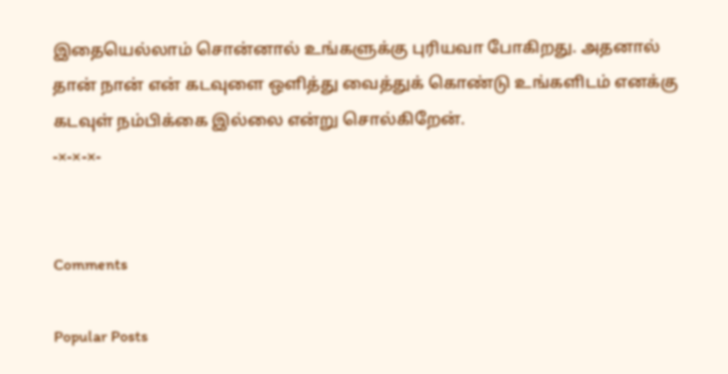இதையெல்லாம் சொன்னால் உங்களுக்கு புரியவா போகிறது. அதனால் தான் நான் என் கடவுளை ஒளித்து வைத்துக் கொண்டு உங்களிடம் எனக்கு கடவுள் நம்பிக்கை இல்லை என்று சொல்கிறேன்.
-×-×-×-


Comments

Popular Posts